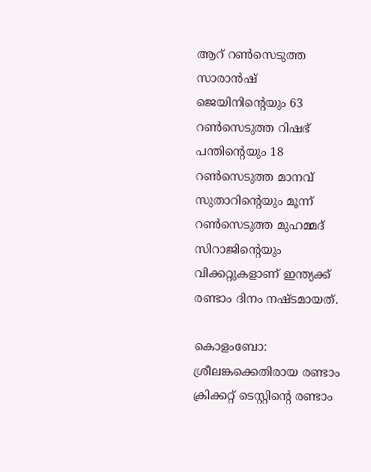ആറ് റണ്‍സെടുത്ത സാരാന്‍ഷ് ജെയിനിന്‍റെയും 63 റണ്‍സെടുത്ത റിഷഭ് പന്തിന്‍റെയും 18 റണ്‍സെടുത്ത മാനവ് സുതാറിന്‍റെയും മൂന്ന് റണ്‍സെടുത്ത മുഹമ്മദ് സിറാജിന്‍റെയും വിക്കറ്റുകളാണ് ഇന്ത്യക്ക് രണ്ടാം ദിനം നഷ്ടമായത്.

കൊളംബോ: ശ്രീലങ്കക്കെതിരായ രണ്ടാം ക്രിക്കറ്റ് ടെസ്റ്റിന്‍റെ രണ്ടാം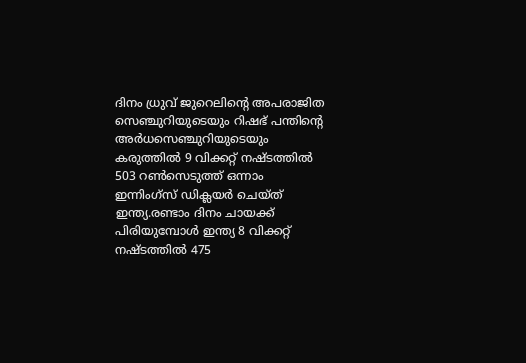ദിനം ധ്രുവ് ജുറെലിന്‍റെ അപരാജിത സെഞ്ചുറിയുടെയും റിഷഭ് പന്തിന്‍റെ അര്‍ധസെഞ്ചുറിയുടെയും കരുത്തില്‍ 9 വിക്കറ്റ് നഷ്ടത്തില്‍ 503 റണ്‍സെടുത്ത് ഒന്നാം ഇന്നിംഗ്സ് ഡിക്ലയര്‍ ചെയ്ത് ഇന്ത്യ.രണ്ടാം ദിനം ചായക്ക് പിരിയുമ്പോള്‍ ഇന്ത്യ 8 വിക്കറ്റ് നഷ്ടത്തില്‍ 475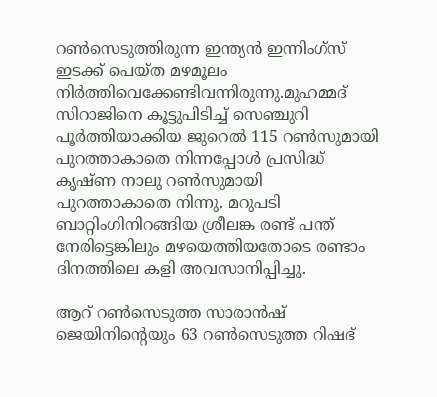റണ്‍സെടുത്തിരുന്ന ഇന്ത്യൻ ഇന്നിംഗ്സ് ഇടക്ക് പെയ്ത മഴമൂലം നിര്‍ത്തിവെക്കേണ്ടിവന്നിരുന്നു.മുഹമ്മദ് സിറാജിനെ കൂട്ടുപിടിച്ച് സെഞ്ചുറി പൂര്‍ത്തിയാക്കിയ ജുറെല്‍ 115 റണ്‍സുമായി പുറത്താകാതെ നിന്നപ്പോള്‍ പ്രസിദ്ധ് കൃഷ്ണ നാലു റണ്‍സുമായി പുറത്താകാതെ നിന്നു. മറുപടി ബാറ്റിംഗിനിറങ്ങിയ ശ്രീലങ്ക രണ്ട് പന്ത് നേരിട്ടെങ്കിലും മഴയെത്തിയതോടെ രണ്ടാം ദിനത്തിലെ കളി അവസാനിപ്പിച്ചു.

ആറ് റണ്‍സെടുത്ത സാരാന്‍ഷ് ജെയിനിന്‍റെയും 63 റണ്‍സെടുത്ത റിഷഭ്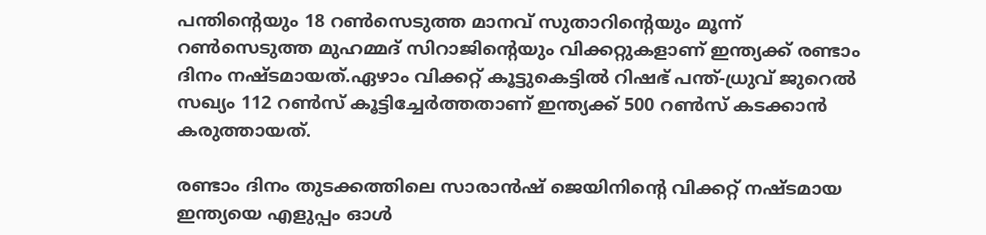പന്തിന്‍റെയും 18 റണ്‍സെടുത്ത മാനവ് സുതാറിന്‍റെയും മൂന്ന് റണ്‍സെടുത്ത മുഹമ്മദ് സിറാജിന്‍റെയും വിക്കറ്റുകളാണ് ഇന്ത്യക്ക് രണ്ടാം ദിനം നഷ്ടമായത്.ഏഴാം വിക്കറ്റ് കൂട്ടുകെട്ടിൽ റിഷഭ് പന്ത്-ധ്രുവ് ജുറെല്‍ സഖ്യം 112 റണ്‍സ് കൂട്ടിച്ചേർത്തതാണ് ഇന്ത്യക്ക് 500 റണ്‍സ് കടക്കാൻ കരുത്തായത്.

രണ്ടാം ദിനം തുടക്കത്തിലെ സാരാൻഷ് ജെയിനിന്‍റെ വിക്കറ്റ് നഷ്ടമായ ഇന്ത്യയെ എളുപ്പം ഓള്‍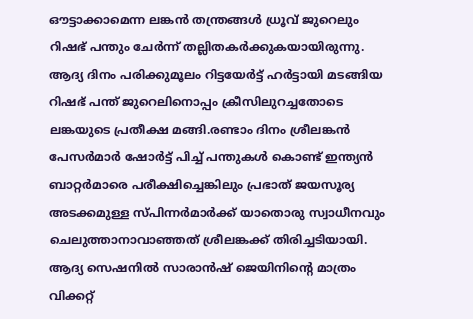ഔട്ടാക്കാമെന്ന ലങ്കൻ തന്ത്രങ്ങൾ ധ്രൂവ് ജുറെലും റിഷഭ് പന്തും ചേര്‍ന്ന് തല്ലിതകര്‍ക്കുകയായിരുന്നു. ആദ്യ ദിനം പരിക്കുമൂലം റിട്ടയേര്‍ട്ട് ഹര്‍ട്ടായി മടങ്ങിയ റിഷഭ് പന്ത് ജുറെലിനൊപ്പം ക്രീസിലുറച്ചതോടെ ലങ്കയുടെ പ്രതീക്ഷ മങ്ങി.രണ്ടാം ദിനം ശ്രീലങ്കൻ പേസര്‍മാര്‍ ഷോര്‍ട്ട് പിച്ച് പന്തുകള്‍ കൊണ്ട് ഇന്ത്യൻ ബാറ്റര്‍മാരെ പരീക്ഷിച്ചെങ്കിലും പ്രഭാത് ജയസൂര്യ അടക്കമുള്ള സ്പിന്നര്‍മാര്‍ക്ക് യാതൊരു സ്വാധീനവും ചെലുത്താനാവാഞ്ഞത് ശ്രീലങ്കക്ക് തിരിച്ചടിയായി. ആദ്യ സെഷനില്‍ സാരാൻഷ് ജെയിനിന്‍റെ മാത്രം വിക്കറ്റ്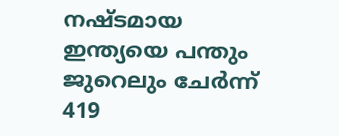നഷ്ടമായ ഇന്ത്യയെ പന്തും ജുറെലും ചേര്‍ന്ന് 419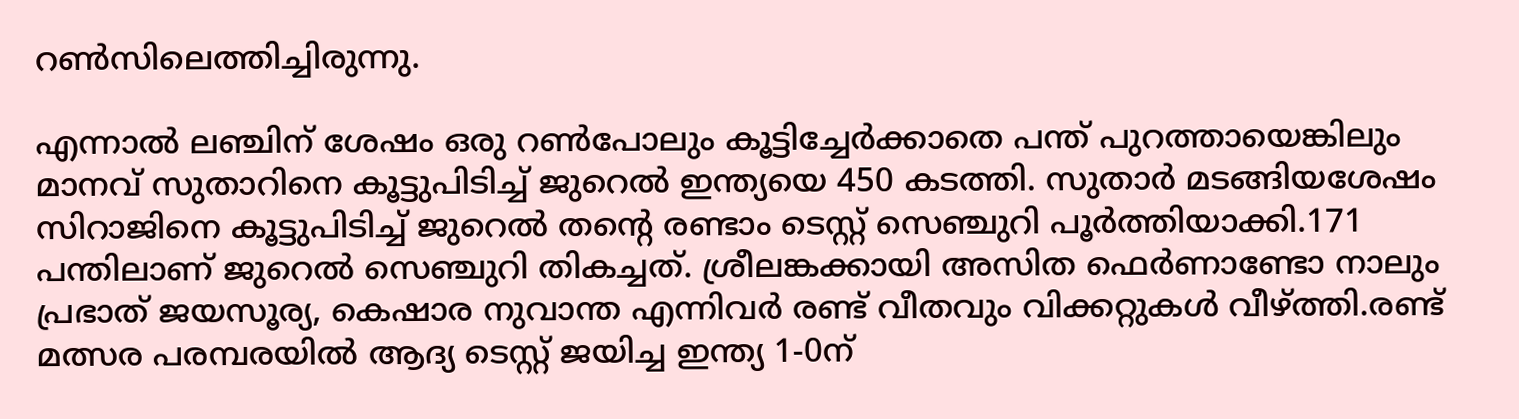റണ്‍സിലെത്തിച്ചിരുന്നു.

എന്നാല്‍ ലഞ്ചിന് ശേഷം ഒരു റണ്‍പോലും കൂട്ടിച്ചേര്‍ക്കാതെ പന്ത് പുറത്തായെങ്കിലും മാനവ് സുതാറിനെ കൂട്ടുപിടിച്ച് ജുറെല്‍ ഇന്ത്യയെ 450 കടത്തി. സുതാര്‍ മടങ്ങിയശേഷം സിറാജിനെ കൂട്ടുപിടിച്ച് ജുറെല്‍ തന്‍റെ രണ്ടാം ടെസ്റ്റ് സെഞ്ചുറി പൂര്‍ത്തിയാക്കി.171 പന്തിലാണ് ജുറെല്‍ സെഞ്ചുറി തികച്ചത്. ശ്രീലങ്കക്കായി അസിത ഫെര്‍ണാണ്ടോ നാലും പ്രഭാത് ജയസൂര്യ, കെഷാര നുവാന്ത എന്നിവര്‍ രണ്ട് വീതവും വിക്കറ്റുകള്‍ വീഴ്ത്തി.രണ്ട് മത്സര പരമ്പരയില്‍ ആദ്യ ടെസ്റ്റ് ജയിച്ച ഇന്ത്യ 1-0ന്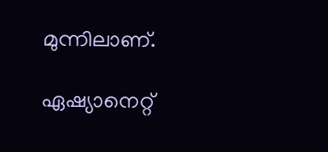മുന്നിലാണ്.

ഏഷ്യാനെറ്റ്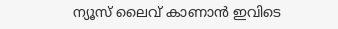ന്യൂസ് ലൈവ് കാണാന്‍ ഇവിടെ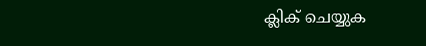ക്ലിക് ചെയ്യുക